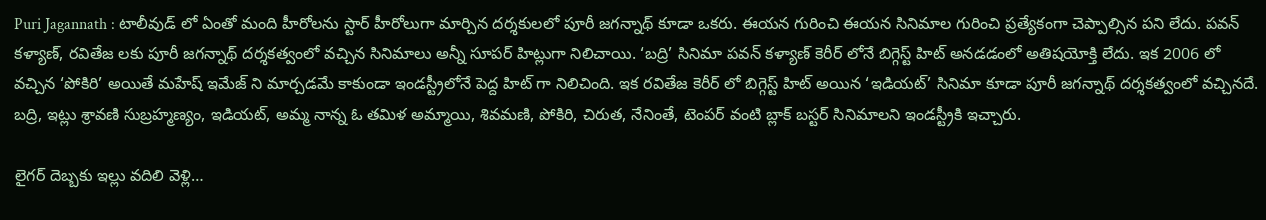Puri Jagannath : టాలీవుడ్ లో ఏంతో మంది హీరోలను స్టార్ హీరోలుగా మార్చిన దర్శకులలో పూరీ జగన్నాథ్ కూడా ఒకరు. ఈయన గురించి ఈయన సినిమాల గురించి ప్రత్యేకంగా చెప్పాల్సిన పని లేదు. పవన్ కళ్యాణ్, రవితేజ లకు పూరీ జగన్నాథ్ దర్శకత్వంలో వచ్చిన సినిమాలు అన్నీ సూపర్ హిట్లుగా నిలిచాయి. ‘బద్రి’ సినిమా పవన్ కళ్యాణ్ కెరీర్ లోనే బిగ్గెస్ట్ హిట్ అనడడంలో అతిషయోక్తి లేదు. ఇక 2006 లో వచ్చిన ‘పోకిరి’ అయితే మహేష్ ఇమేజ్ ని మార్చడమే కాకుండా ఇండస్ట్రీలోనే పెద్ద హిట్ గా నిలిచింది. ఇక రవితేజ కెరీర్ లో బిగ్గెస్ట్ హిట్ అయిన ‘ఇడియట్’ సినిమా కూడా పూరీ జగన్నాథ్ దర్శకత్వంలో వచ్చినదే. బద్రి, ఇట్లు శ్రావణి సుబ్రహ్మణ్యం, ఇడియట్, అమ్మ నాన్న ఓ తమిళ అమ్మాయి, శివమణి, పోకిరి, చిరుత, నేనింతే, టెంపర్ వంటి బ్లాక్ బస్టర్ సినిమాలని ఇండస్ట్రీకి ఇచ్చారు.

లైగర్ దెబ్బకు ఇల్లు వదిలి వెళ్లి…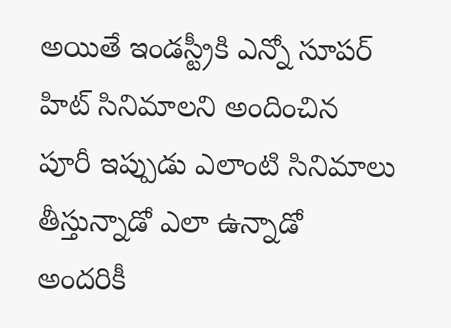అయితే ఇండస్ట్రీకి ఎన్నో సూపర్ హిట్ సినిమాలని అందించిన పూరీ ఇప్పుడు ఎలాంటి సినిమాలు తీస్తున్నాడో ఎలా ఉన్నాడో అందరికీ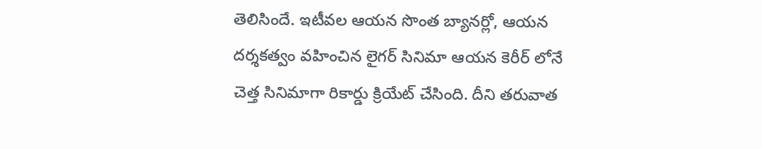తెలిసిందే. ఇటీవల ఆయన సొంత బ్యానర్లో, ఆయన దర్శకత్వం వహించిన లైగర్ సినిమా ఆయన కెరీర్ లోనే చెత్త సినిమాగా రికార్డు క్రియేట్ చేసింది. దీని తరువాత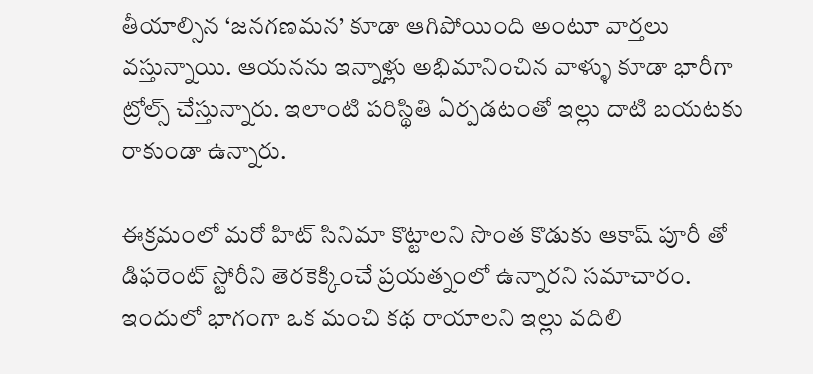తీయాల్సిన ‘జనగణమన’ కూడా ఆగిపోయింది అంటూ వార్తలు వస్తున్నాయి. ఆయనను ఇన్నాళ్లు అభిమానించిన వాళ్ళు కూడా భారీగా ట్రోల్స్ చేస్తున్నారు. ఇలాంటి పరిస్థితి ఏర్పడటంతో ఇల్లు దాటి బయటకు రాకుండా ఉన్నారు.

ఈక్రమంలో మరో హిట్ సినిమా కొట్టాలని సొంత కొడుకు ఆకాష్ పూరీ తో డిఫరెంట్ స్టోరీని తెరకెక్కించే ప్రయత్నంలో ఉన్నారని సమాచారం. ఇందులో భాగంగా ఒక మంచి కథ రాయాలని ఇల్లు వదిలి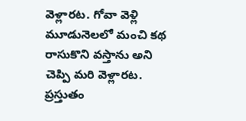వెళ్లారట. గోవా వెళ్లి మూడునెలలో మంచి కథ రాసుకొని వస్తాను అని చెప్పి మరి వెళ్లారట. ప్రస్తుతం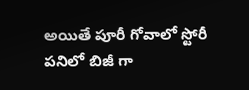అయితే పూరీ గోవాలో స్టోరీ పనిలో బిజీ గా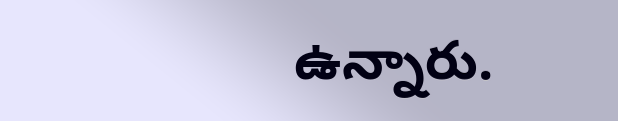ఉన్నారు.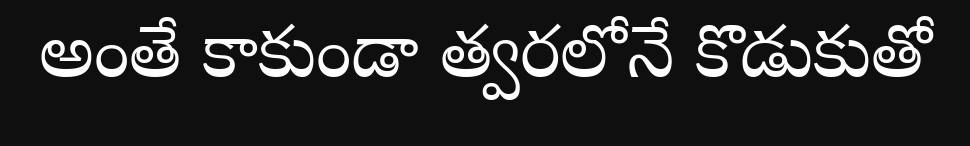అంతే కాకుండా త్వరలోనే కొడుకుతో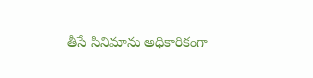తీసే సినిమాను అధికారికంగా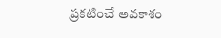ప్రకటించే అవకాశం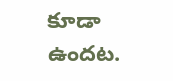కూడా ఉందట.